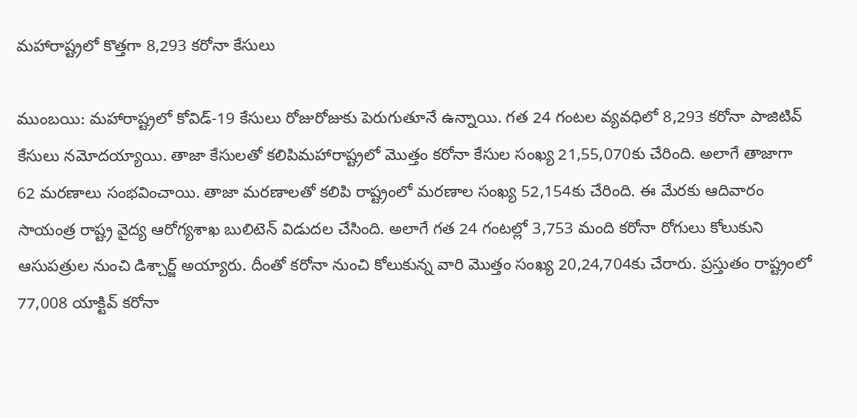మహారాష్ట్రలో కొత్తగా 8,293 కరోనా కేసులు

ముంబ‌యి: మహారాష్ట్రలో కోవిడ్‌-19 కేసులు రోజురోజుకు పెరుగుతూనే ఉన్నాయి. గ‌త 24 గంట‌ల వ్య‌వ‌ధిలో 8,293 కరోనా పాజిటివ్ కేసులు నమోదయ్యాయి. తాజా కేసుల‌తో క‌లిపిమహారాష్ట్రలో మొత్తం కరోనా కేసుల సంఖ్య 21,55,070కు చేరింది. అలాగే తాజాగా
62 మరణాలు సంభ‌వించాయి. తాజా మ‌ర‌ణాల‌తో క‌లిపి రాష్ట్రంలో మరణాల సంఖ్య 52,154కు చేరింది. ఈ మేర‌కు ఆదివారం సాయంత్ర రాష్ట్ర వైద్య ఆరోగ్య‌శాఖ బులిటెన్ విడుద‌ల చేసింది. అలాగే గత 24 గంటల్లో 3,753 మంది కరోనా రోగులు కోలుకుని ఆసుపత్రుల నుంచి డిశ్చార్జ్ అయ్యారు. దీంతో కరోనా నుంచి కోలుకున్న వారి మొత్తం సంఖ్య 20,24,704కు చేరారు. ప్రస్తుతం రాష్ట్రంలో 77,008 యాక్టివ్ కరోనా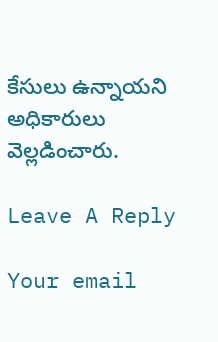కేసులు ఉన్నాయ‌ని అధికారులు వెల్ల‌డించారు.

Leave A Reply

Your email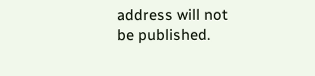address will not be published.